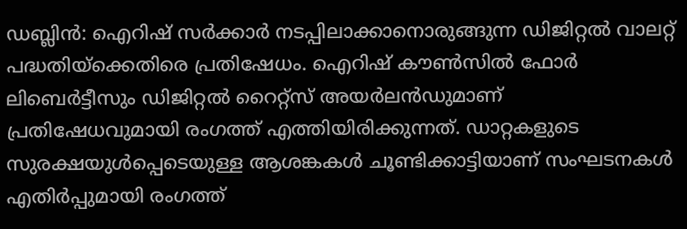ഡബ്ലിൻ: ഐറിഷ് സർക്കാർ നടപ്പിലാക്കാനൊരുങ്ങുന്ന ഡിജിറ്റൽ വാലറ്റ് പദ്ധതിയ്ക്കെതിരെ പ്രതിഷേധം. ഐറിഷ് കൗൺസിൽ ഫോർ ലിബെർട്ടീസും ഡിജിറ്റൽ റൈറ്റ്സ് അയർലൻഡുമാണ് പ്രതിഷേധവുമായി രംഗത്ത് എത്തിയിരിക്കുന്നത്. ഡാറ്റകളുടെ സുരക്ഷയുൾപ്പെടെയുള്ള ആശങ്കകൾ ചൂണ്ടിക്കാട്ടിയാണ് സംഘടനകൾ എതിർപ്പുമായി രംഗത്ത്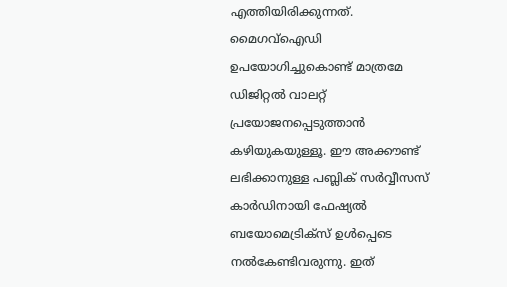എത്തിയിരിക്കുന്നത്.
മൈഗവ്ഐഡി ഉപയോഗിച്ചുകൊണ്ട് മാത്രമേ ഡിജിറ്റൽ വാലറ്റ് പ്രയോജനപ്പെടുത്താൻ കഴിയുകയുള്ളൂ. ഈ അക്കൗണ്ട് ലഭിക്കാനുള്ള പബ്ലിക് സർവ്വീസസ് കാർഡിനായി ഫേഷ്യൽ ബയോമെട്രിക്സ് ഉൾപ്പെടെ നൽകേണ്ടിവരുന്നു. ഇത്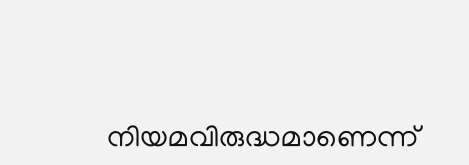നിയമവിരുദ്ധമാണെന്ന്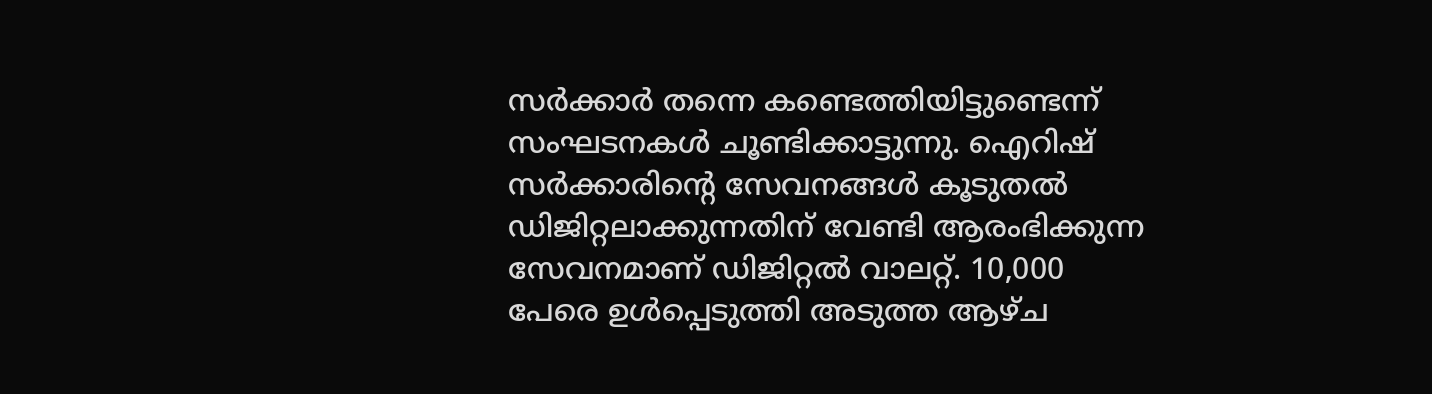സർക്കാർ തന്നെ കണ്ടെത്തിയിട്ടുണ്ടെന്ന് സംഘടനകൾ ചൂണ്ടിക്കാട്ടുന്നു. ഐറിഷ് സർക്കാരിന്റെ സേവനങ്ങൾ കൂടുതൽ ഡിജിറ്റലാക്കുന്നതിന് വേണ്ടി ആരംഭിക്കുന്ന സേവനമാണ് ഡിജിറ്റൽ വാലറ്റ്. 10,000 പേരെ ഉൾപ്പെടുത്തി അടുത്ത ആഴ്ച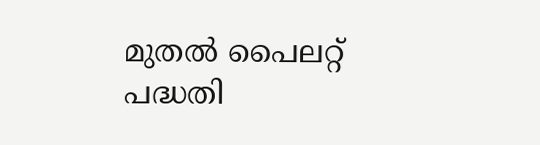മുതൽ പൈലറ്റ് പദ്ധതി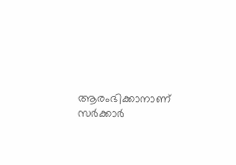ആരംഭിക്കാനാണ് സർക്കാർ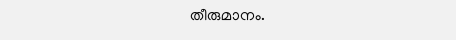തീരുമാനം.